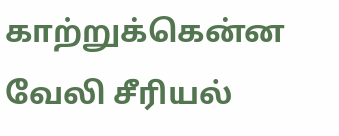காற்றுக்கென்ன வேலி சீரியல்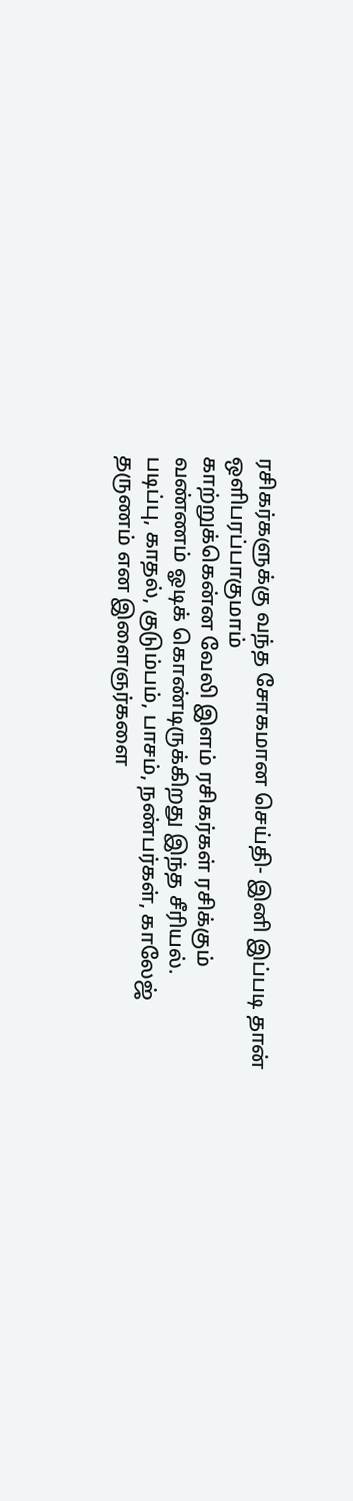ரசிகர்களுக்கு வந்த சோகமான செய்தி- இனி இப்படி தான் ஒளிபரப்பாகுமாம்
காற்றுக்கென்ன வேலி இளம் ரசிகர்கள் ரசிக்கும் வண்ணம் ஓடிக் கொண்டிருக்கிறது இந்த சீரியல்.
படிப்பு, காதல், குடும்பம், பாசம், நண்பர்கள், காலேஜ் தருணம் என இளைஞர்களை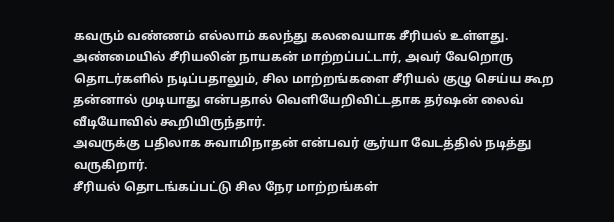கவரும் வண்ணம் எல்லாம் கலந்து கலவையாக சீரியல் உள்ளது.
அண்மையில் சீரியலின் நாயகன் மாற்றப்பட்டார், அவர் வேறொரு தொடர்களில் நடிப்பதாலும், சில மாற்றங்களை சீரியல் குழு செய்ய கூற தன்னால் முடியாது என்பதால் வெளியேறிவிட்டதாக தர்ஷன் லைவ் வீடியோவில் கூறியிருந்தார்.
அவருக்கு பதிலாக சுவாமிநாதன் என்பவர் சூர்யா வேடத்தில் நடித்து வருகிறார்.
சீரியல் தொடங்கப்பட்டு சில நேர மாற்றங்கள்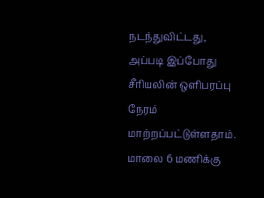நடந்துவிட்டது, அப்படி இப்போது சீரியலின் ஒளிபரப்பு நேரம் மாற்றப்பட்டுள்ளதாம்.
மாலை 6 மணிக்கு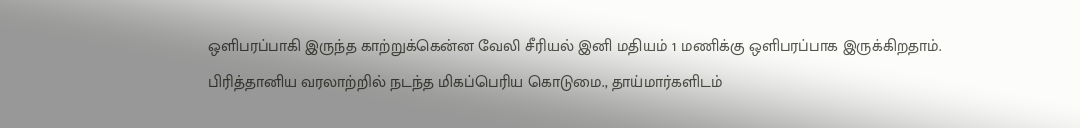ஒளிபரப்பாகி இருந்த காற்றுக்கென்ன வேலி சீரியல் இனி மதியம் 1 மணிக்கு ஒளிபரப்பாக இருக்கிறதாம்.
பிரித்தானிய வரலாற்றில் நடந்த மிகப்பெரிய கொடுமை., தாய்மார்களிடம்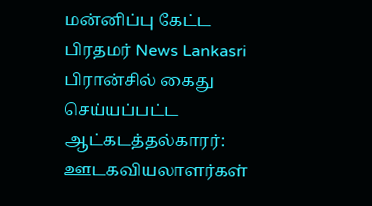மன்னிப்பு கேட்ட பிரதமர் News Lankasri
பிரான்சில் கைது செய்யப்பட்ட ஆட்கடத்தல்காரர்: ஊடகவியலாளர்கள்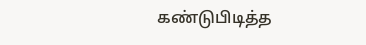கண்டுபிடித்த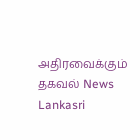அதிரவைக்கும் தகவல் News Lankasri